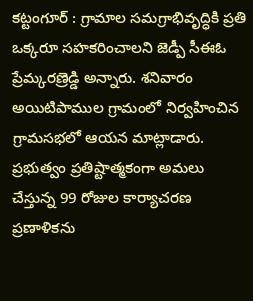కట్టంగూర్ : గ్రామాల సమగ్రాభివృద్ధికి ప్రతి ఒక్కరూ సహకరించాలని జెడ్పీ సీఈఓ ప్రేమ్కరణ్రెడ్డి అన్నారు. శనివారం అయిటిపాముల గ్రామంలో నిర్వహించిన గ్రామసభలో ఆయన మాట్లాడారు. ప్రభుత్వం ప్రతిష్టాత్మకంగా అమలు చేస్తున్న 99 రోజుల కార్యాచరణ ప్రణాళికను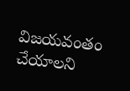విజయవంతం చేయాలని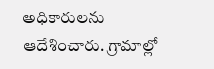అధికారులను ఆదేశించారు. గ్రామాల్లో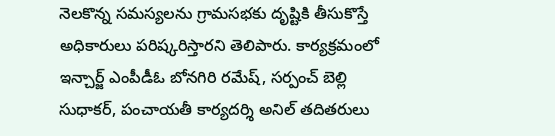నెలకొన్న సమస్యలను గ్రామసభకు దృష్టికి తీసుకొస్తే అధికారులు పరిష్కరిస్తారని తెలిపారు. కార్యక్రమంలో ఇన్చార్జ్ ఎంపీడీఓ బోనగిరి రమేష్, సర్పంచ్ బెల్లి సుధాకర్, పంచాయతీ కార్యదర్శి అనిల్ తదితరులు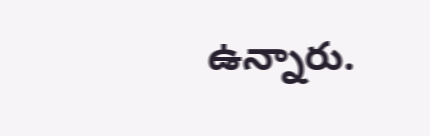ఉన్నారు.